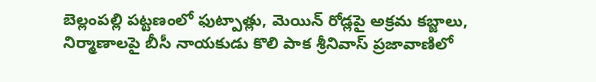బెల్లంపల్లి పట్టణంలో ఫుట్పాత్లు, మెయిన్ రోడ్లపై అక్రమ కబ్జాలు, నిర్మాణాలపై బీసీ నాయకుడు కొలి పాక శ్రీనివాస్ ప్రజావాణిలో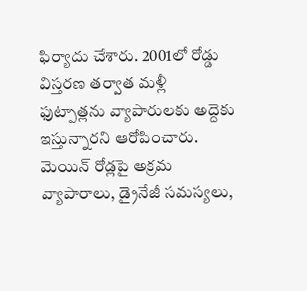ఫిర్యాదు చేశారు. 2001లో రోడ్డు విస్తరణ తర్వాత మళ్లీ ఫుట్పాత్లను వ్యాపారులకు అద్దెకు ఇస్తున్నారని ఆరోపించారు.
మెయిన్ రోడ్లపై అక్రమ వ్యాపారాలు, డ్రైనేజీ సమస్యలు,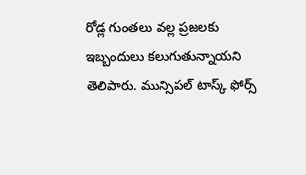రోడ్ల గుంతలు వల్ల ప్రజలకు ఇబ్బందులు కలుగుతున్నాయని తెలిపారు. మున్సిపల్ టాస్క్ ఫోర్స్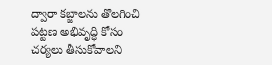ద్వారా కబ్జాలను తొలగించి పట్టణ అభివృద్ధి కోసం చర్యలు తీసుకోవాలని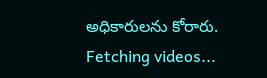అధికారులను కోరారు.
Fetching videos...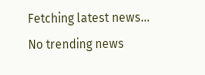Fetching latest news...
No trending news